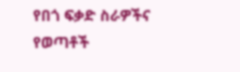የበጎ ፍቃድ ስራዎችና የወጣቶች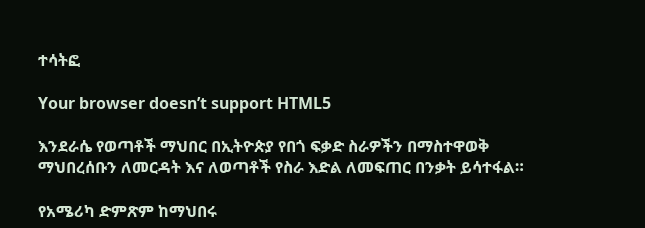ተሳትፎ

Your browser doesn’t support HTML5

እንደራሴ የወጣቶች ማህበር በኢትዮጵያ የበጎ ፍቃድ ስራዎችን በማስተዋወቅ ማህበረሰቡን ለመርዳት እና ለወጣቶች የስራ እድል ለመፍጠር በንቃት ይሳተፋል።

የአሜሪካ ድምጽም ከማህበሩ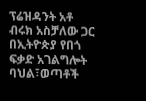ፕሬዝዳንት አቶ ብሩክ አስቻለው ጋር በኢትዮጵያ የበጎ ፍቃድ አገልግሎት ባህል፣ወጣቶች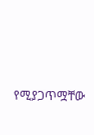የሚያጋጥሟቸው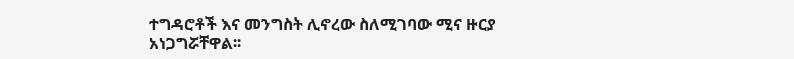ተግዳሮቶች እና መንግስት ሊኖረው ስለሚገባው ሚና ዙርያ አነጋግሯቸዋል፡፡